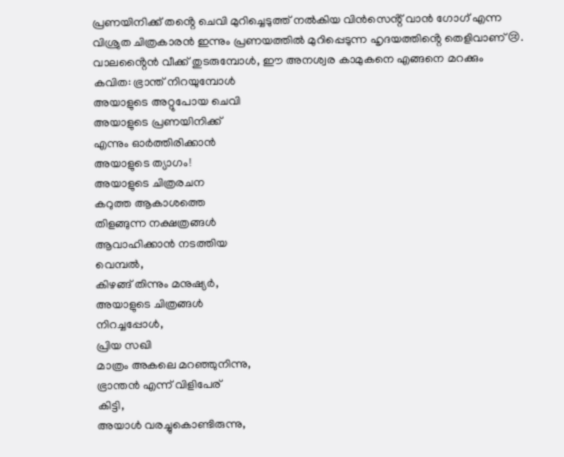പ്രണയിനിക്ക് തൻ്റെ ചെവി മുറിച്ചെടുത്ത് നൽകിയ വിൻസെൻ്റ് വാൻ ഗോഗ് എന്ന വിശ്രുത ചിത്രകാരൻ ഇന്നും പ്രണയത്തിൽ മുറിപ്പെടുന്ന ഹൃദയത്തിൻ്റെ തെളിവാണ് 😢. വാലൻ്റൈൻ വീക്ക് തുടരുമ്പോൾ, ഈ അനശ്വര കാമുകനെ എങ്ങനെ മറക്കും
കവിത: ഭ്രാന്ത് നിറയുമ്പോൾ
അയാളുടെ അറ്റുപോയ ചെവി
അയാളുടെ പ്രണയിനിക്ക്
എന്നും ഓർത്തിരിക്കാൻ
അയാളുടെ ത്യാഗം!
അയാളുടെ ചിത്രരചന
കറുത്ത ആകാശത്തെ
തിളങ്ങുന്ന നക്ഷത്രങ്ങൾ
ആവാഹിക്കാൻ നടത്തിയ
വെമ്പൽ,
കിഴങ്ങ് തിന്നും മനുഷ്യർ,
അയാളുടെ ചിത്രങ്ങൾ
നിറച്ചപ്പോൾ,
പ്രിയ സഖി
മാത്രം അകലെ മറഞ്ഞുനിന്നു,
ഭ്രാന്തൻ എന്ന് വിളിപേര്
കിട്ടി,
അയാൾ വരച്ചുകൊണ്ടിരുന്നു,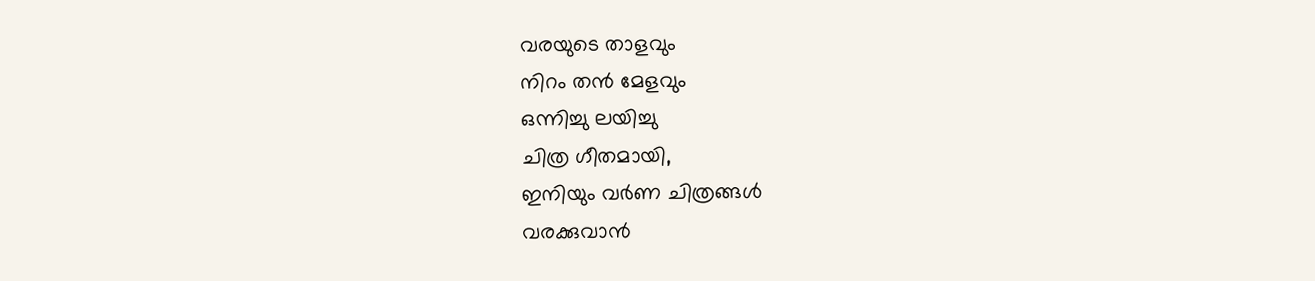വരയുടെ താളവും
നിറം തൻ മേളവും
ഒന്നിച്ചു ലയിച്ചു
ചിത്ര ഗീതമായി,
ഇനിയും വർണ ചിത്രങ്ങൾ
വരക്കുവാൻ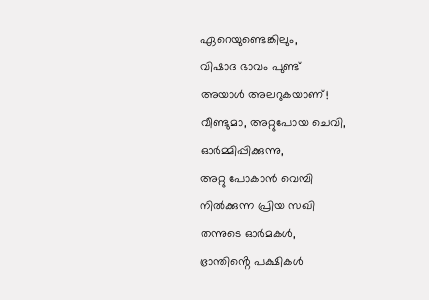ഏറെയുണ്ടെങ്കിലും,
വിഷാദ ഭാവം പുണ്ട്
അയാൾ അലറുകയാണ്!
വീണ്ടുമാ, അറ്റുപോയ ചെവി,
ഓർമ്മിപ്പിക്കുന്നു,
അറ്റു പോകാൻ വെമ്പി
നിൽക്കുന്ന പ്രിയ സഖി
തന്നുടെ ഓർമകൾ,
ഭ്രാന്തിൻ്റെ പക്ഷികൾ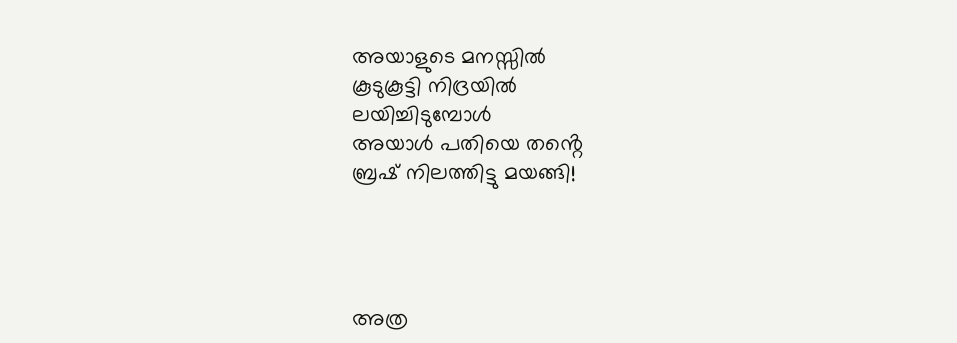അയാളുടെ മനസ്സിൽ
കൂടുകൂട്ടി നിദ്രയിൽ
ലയിച്ചിടുമ്പോൾ
അയാൾ പതിയെ തൻ്റെ
ബ്രഷ് നിലത്തിട്ടു മയങ്ങി!




അത്ര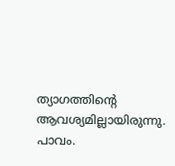ത്യാഗത്തിന്റെ ആവശ്യമില്ലായിരുന്നു. പാവം.